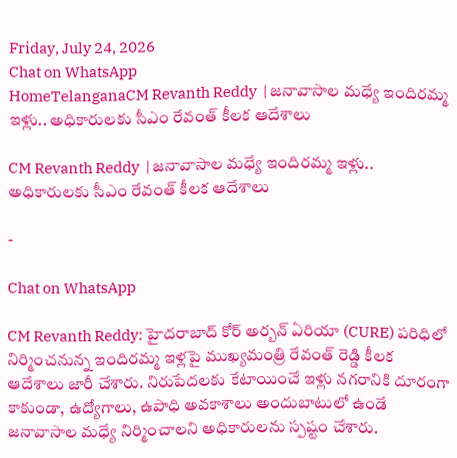Friday, July 24, 2026
Chat on WhatsApp
HomeTelanganaCM Revanth Reddy  | జనావాసాల మధ్యే ఇందిరమ్మ ఇళ్లు.. అధికారులకు సీఎం రేవంత్ కీలక ఆదేశాలు

CM Revanth Reddy  | జనావాసాల మధ్యే ఇందిరమ్మ ఇళ్లు.. అధికారులకు సీఎం రేవంత్ కీలక ఆదేశాలు

-

Chat on WhatsApp

CM Revanth Reddy: హైదరాబాద్ కోర్ అర్బన్ ఏరియా (CURE) పరిధిలో నిర్మించనున్న ఇందిరమ్మ ఇళ్లపై ముఖ్యమంత్రి రేవంత్ రెడ్డి కీలక ఆదేశాలు జారీ చేశారు. నిరుపేదలకు కేటాయించే ఇళ్లు నగరానికి దూరంగా కాకుండా, ఉద్యోగాలు, ఉపాధి అవకాశాలు అందుబాటులో ఉండే జనావాసాల మధ్యే నిర్మించాలని అధికారులను స్పష్టం చేశారు.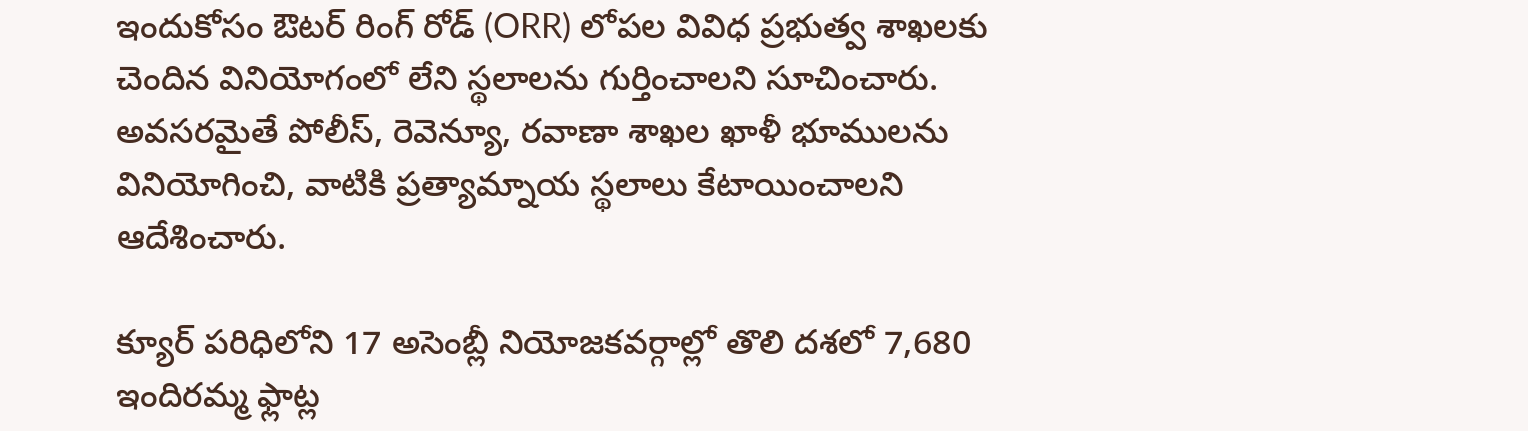ఇందుకోసం ఔటర్ రింగ్ రోడ్ (ORR) లోపల వివిధ ప్రభుత్వ శాఖలకు చెందిన వినియోగంలో లేని స్థలాలను గుర్తించాలని సూచించారు. అవసరమైతే పోలీస్, రెవెన్యూ, రవాణా శాఖల ఖాళీ భూములను వినియోగించి, వాటికి ప్రత్యామ్నాయ స్థలాలు కేటాయించాలని ఆదేశించారు.

క్యూర్ పరిధిలోని 17 అసెంబ్లీ నియోజకవర్గాల్లో తొలి దశలో 7,680 ఇందిరమ్మ ఫ్లాట్ల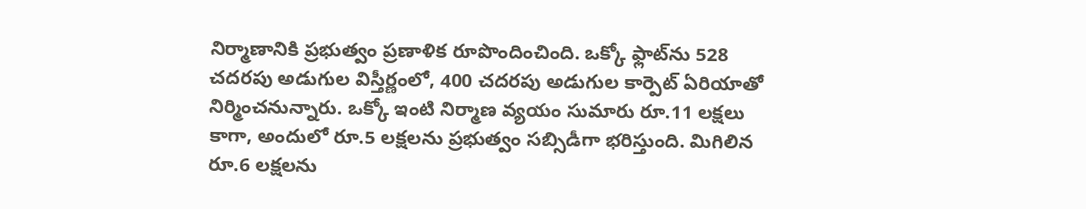నిర్మాణానికి ప్రభుత్వం ప్రణాళిక రూపొందించింది. ఒక్కో ఫ్లాట్‌ను 528 చదరపు అడుగుల విస్తీర్ణంలో, 400 చదరపు అడుగుల కార్పెట్ ఏరియాతో నిర్మించనున్నారు. ఒక్కో ఇంటి నిర్మాణ వ్యయం సుమారు రూ.11 లక్షలు కాగా, అందులో రూ.5 లక్షలను ప్రభుత్వం సబ్సిడీగా భరిస్తుంది. మిగిలిన రూ.6 లక్షలను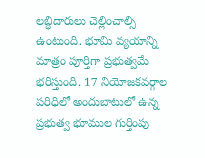లబ్ధిదారులు చెల్లించాల్సి ఉంటుంది. భూమి వ్యయాన్ని మాత్రం పూర్తిగా ప్రభుత్వమే భరిస్తుంది. 17 నియోజకవర్గాల పరిధిలో అందుబాటులో ఉన్న ప్రభుత్వ భూముల గుర్తింపు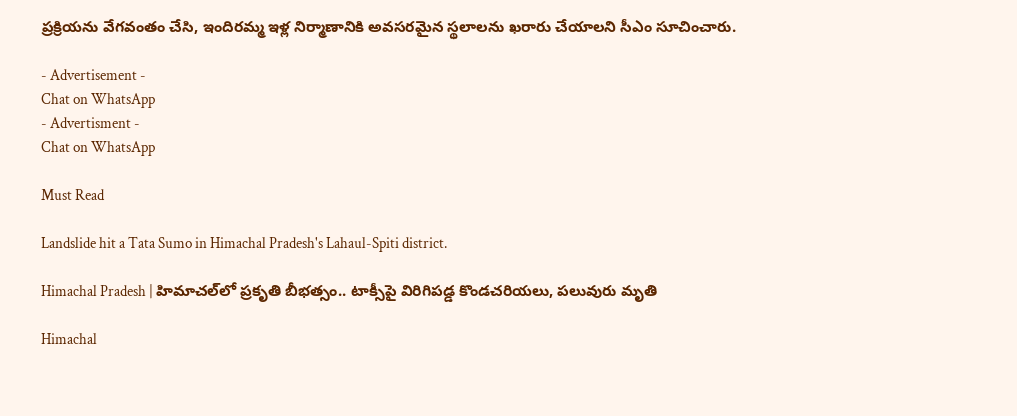ప్రక్రియను వేగవంతం చేసి, ఇందిరమ్మ ఇళ్ల నిర్మాణానికి అవసరమైన స్థలాలను ఖరారు చేయాలని సీఎం సూచించారు.

- Advertisement -
Chat on WhatsApp
- Advertisment -
Chat on WhatsApp

Must Read

Landslide hit a Tata Sumo in Himachal Pradesh's Lahaul-Spiti district.

Himachal Pradesh | హిమాచల్‌లో ప్రకృతి బీభత్సం.. టాక్సీపై విరిగిపడ్డ కొండచరియలు, పలువురు మృతి

Himachal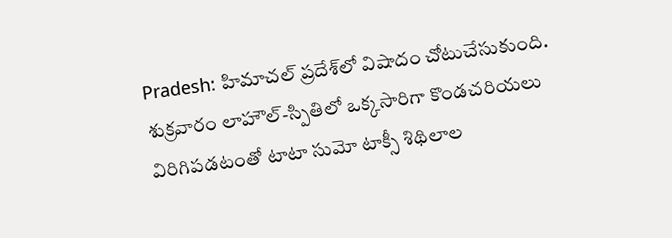Pradesh: హిమాచల్ ప్రదేశ్‌లో విషాదం చోటుచేసుకుంది. శుక్రవారం లాహౌల్-స్పితిలో ఒక్కసారిగా కొండచరియలు విరిగిపడటంతో టాటా సుమో టాక్సీ శిథిలాల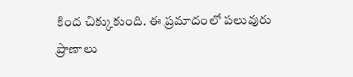కింద చిక్కుకుంది. ఈ ప్రమాదంలో పలువురు ప్రాణాలు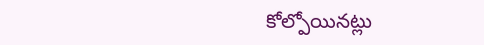కోల్పోయినట్లు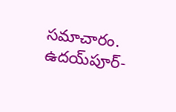సమాచారం. ఉదయ్‌పూర్-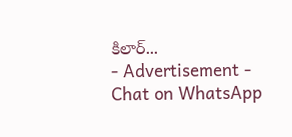కిలార్...
- Advertisement -
Chat on WhatsApp